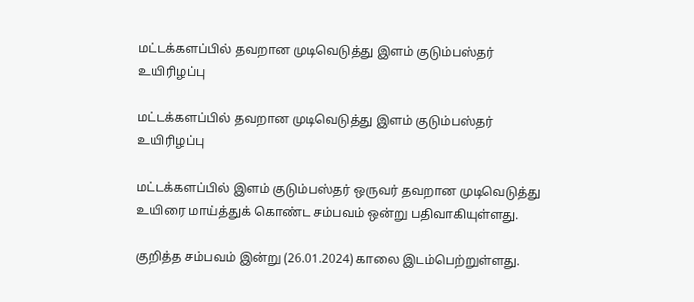மட்டக்களப்பில் தவறான முடிவெடுத்து இளம் குடும்பஸ்தர் உயிரிழப்பு

மட்டக்களப்பில் தவறான முடிவெடுத்து இளம் குடும்பஸ்தர் உயிரிழப்பு

மட்டக்களப்பில் இளம் குடும்பஸ்தர் ஒருவர் தவறான முடிவெடுத்து உயிரை மாய்த்துக் கொண்ட சம்பவம் ஒன்று பதிவாகியுள்ளது.

குறித்த சம்பவம் இன்று (26.01.2024) காலை இடம்பெற்றுள்ளது.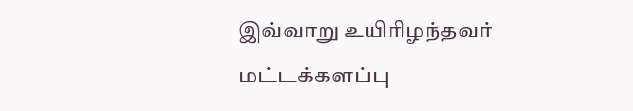இவ்வாறு உயிரிழந்தவர் மட்டக்களப்பு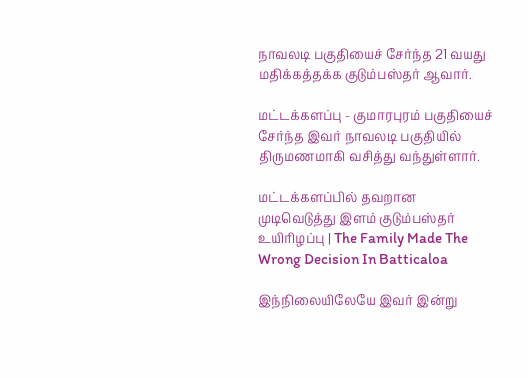நாவலடி பகுதியைச் சேர்ந்த 21 வயது மதிக்கத்தக்க குடும்பஸ்தர் ஆவார்.

மட்டக்களப்பு - குமாரபுரம் பகுதியைச் சேர்ந்த இவர் நாவலடி பகுதியில் திருமணமாகி வசித்து வந்துள்ளார்.

மட்டக்களப்பில் தவறான முடிவெடுத்து இளம் குடும்பஸ்தர் உயிரிழப்பு | The Family Made The Wrong Decision In Batticaloa

இந்நிலையிலேயே இவர் இன்று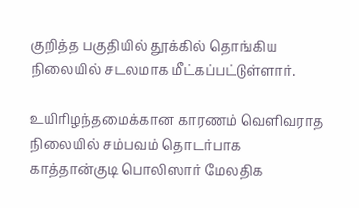குறித்த பகுதியில் தூக்கில் தொங்கிய நிலையில் சடலமாக மீட்கப்பட்டுள்ளார்.

உயிரிழந்தமைக்கான காரணம் வெளிவராத நிலையில் சம்பவம் தொடர்பாக காத்தான்குடி பொலிஸார் மேலதிக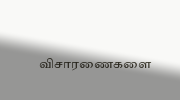விசாரணைகளை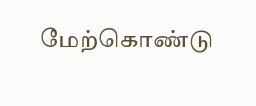மேற்கொண்டு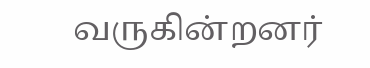வருகின்றனர்